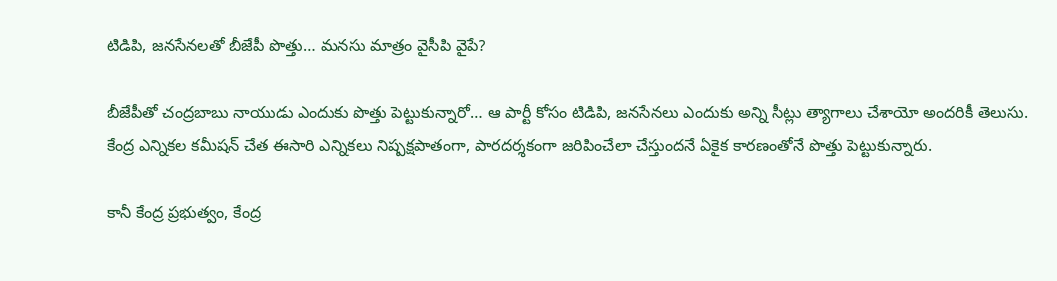టిడిపి, జనసేనలతో బీజేపీ పొత్తు… మనసు మాత్రం వైసీపి వైపే?

బీజేపీతో చంద్రబాబు నాయుడు ఎందుకు పొత్తు పెట్టుకున్నారో… ఆ పార్టీ కోసం టిడిపి, జనసేనలు ఎందుకు అన్ని సీట్లు త్యాగాలు చేశాయో అందరికీ తెలుసు. కేంద్ర ఎన్నికల కమీషన్‌ చేత ఈసారి ఎన్నికలు నిష్పక్షపాతంగా, పారదర్శకంగా జరిపించేలా చేస్తుందనే ఏకైక కారణంతోనే పొత్తు పెట్టుకున్నారు.

కానీ కేంద్ర ప్రభుత్వం, కేంద్ర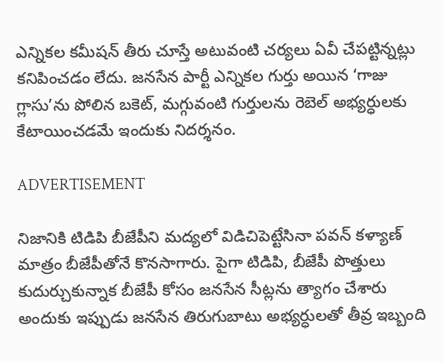ఎన్నికల కమీషన్‌ తీరు చూస్తే అటువంటి చర్యలు ఏవీ చేపట్టిన్నట్లు కనిపించడం లేదు. జనసేన పార్టీ ఎన్నికల గుర్తు అయిన ‘గాజు గ్లాసు’ను పోలిన బకెట్, మగ్గువంటి గుర్తులను రెబెల్ అభ్యర్ధులకు కేటాయించడమే ఇందుకు నిదర్శనం.

ADVERTISEMENT

నిజానికి టిడిపి బీజేపీని మద్యలో విడిచిపెట్టేసినా పవన్‌ కళ్యాణ్‌ మాత్రం బీజేపీతోనే కొనసాగారు. పైగా టిడిపి, బీజేపీ పొత్తులు కుదుర్చుకున్నాక బీజేపీ కోసం జనసేన సీట్లను త్యాగం చేశారు అందుకు ఇప్పుడు జనసేన తిరుగుబాటు అభ్యర్ధులతో తీవ్ర ఇబ్బంది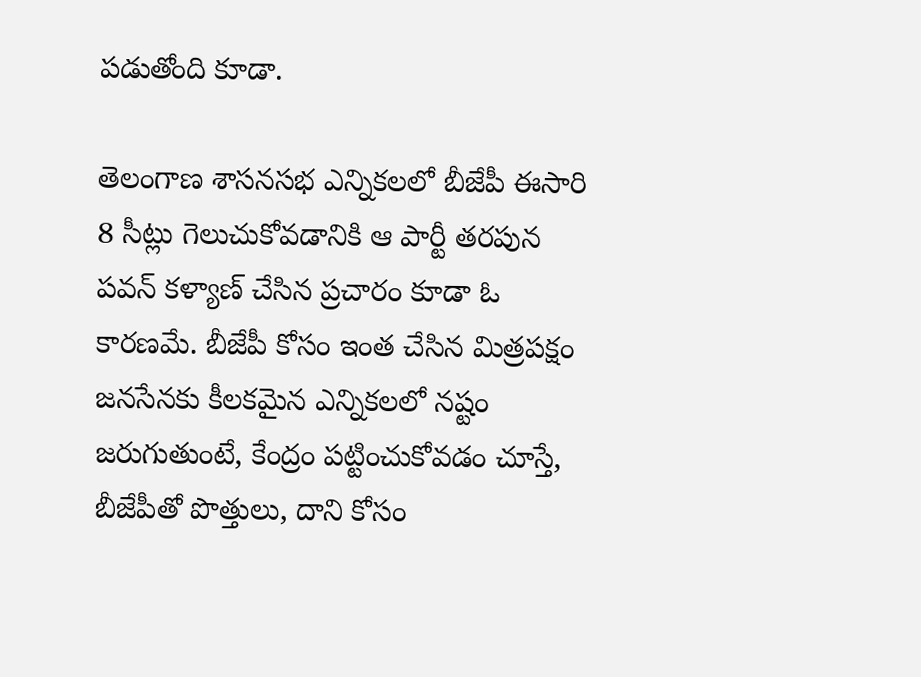పడుతోంది కూడా.

తెలంగాణ శాసనసభ ఎన్నికలలో బీజేపీ ఈసారి 8 సీట్లు గెలుచుకోవడానికి ఆ పార్టీ తరపున పవన్‌ కళ్యాణ్‌ చేసిన ప్రచారం కూడా ఓ కారణమే. బీజేపీ కోసం ఇంత చేసిన మిత్రపక్షం జనసేనకు కీలకమైన ఎన్నికలలో నష్టం జరుగుతుంటే, కేంద్రం పట్టించుకోవడం చూస్తే, బీజేపీతో పొత్తులు, దాని కోసం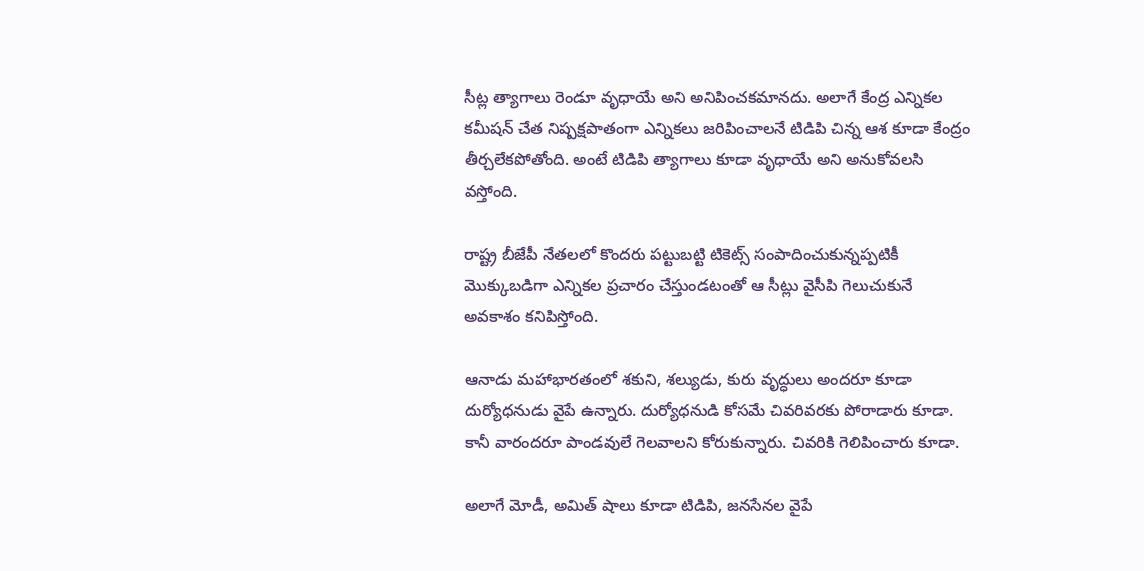సీట్ల త్యాగాలు రెండూ వృధాయే అని అనిపించకమానదు. అలాగే కేంద్ర ఎన్నికల కమీషన్‌ చేత నిష్పక్షపాతంగా ఎన్నికలు జరిపించాలనే టిడిపి చిన్న ఆశ కూడా కేంద్రం తీర్చలేకపోతోంది. అంటే టిడిపి త్యాగాలు కూడా వృధాయే అని అనుకోవలసి వస్తోంది.

రాష్ట్ర బీజేపీ నేతలలో కొందరు పట్టుబట్టి టికెట్స్ సంపాదించుకున్నప్పటికీ మొక్కుబడిగా ఎన్నికల ప్రచారం చేస్తుండటంతో ఆ సీట్లు వైసీపి గెలుచుకునే అవకాశం కనిపిస్తోంది.

ఆనాడు మహాభారతంలో శకుని, శల్యుడు, కురు వృద్ధులు అందరూ కూడా దుర్యోధనుడు వైపే ఉన్నారు. దుర్యోధనుడి కోసమే చివరివరకు పోరాడారు కూడా. కానీ వారందరూ పాండవులే గెలవాలని కోరుకున్నారు. చివరికి గెలిపించారు కూడా.

అలాగే మోడీ, అమిత్ షాలు కూడా టిడిపి, జనసేనల వైపే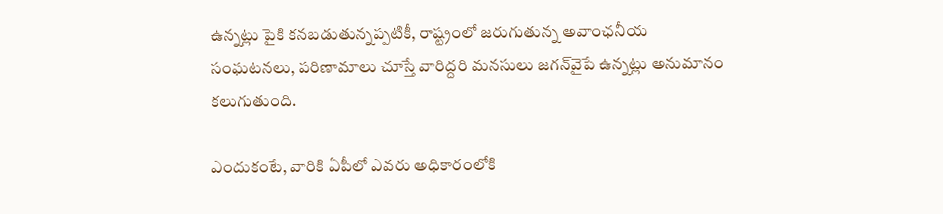ఉన్నట్లు పైకి కనబడుతున్నప్పటికీ, రాష్ట్రంలో జరుగుతున్న అవాంఛనీయ సంఘటనలు, పరిణామాలు చూస్తే వారిద్దరి మనసులు జగన్‌వైపే ఉన్నట్లు అనుమానం కలుగుతుంది.

ఎందుకంటే, వారికి ఏపీలో ఎవరు అధికారంలోకి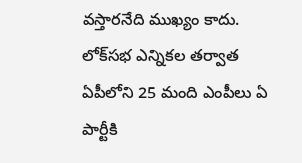వస్తారనేది ముఖ్యం కాదు. లోక్‌సభ ఎన్నికల తర్వాత ఏపీలోని 25 మంది ఎంపీలు ఏ పార్టీకి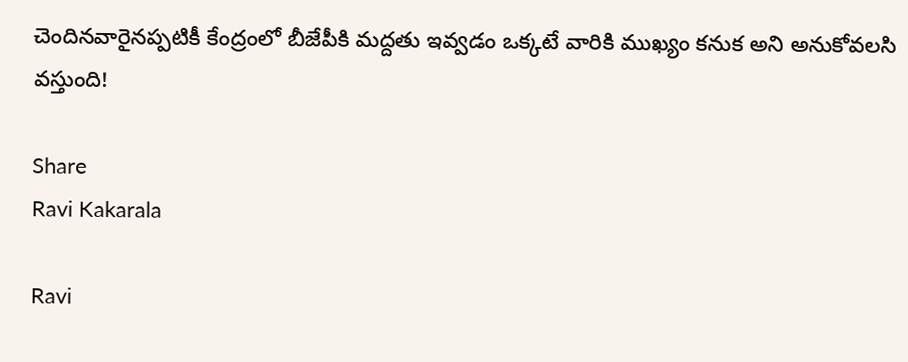చెందినవారైనప్పటికీ కేంద్రంలో బీజేపీకి మద్దతు ఇవ్వడం ఒక్కటే వారికి ముఖ్యం కనుక అని అనుకోవలసి వస్తుంది!

Share
Ravi Kakarala

Ravi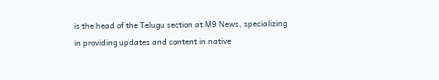is the head of the Telugu section at M9 News, specializing in providing updates and content in native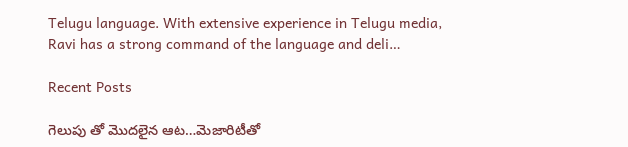Telugu language. With extensive experience in Telugu media, Ravi has a strong command of the language and deli…

Recent Posts

గెలుపు తో మొదలైన ఆట…మెజారిటీతో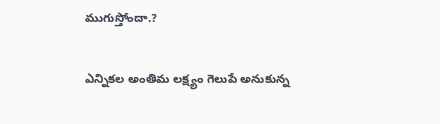ముగుస్తోందా.?

ఎన్నికల అంతిమ లక్ష్యం గెలుపే అనుకున్న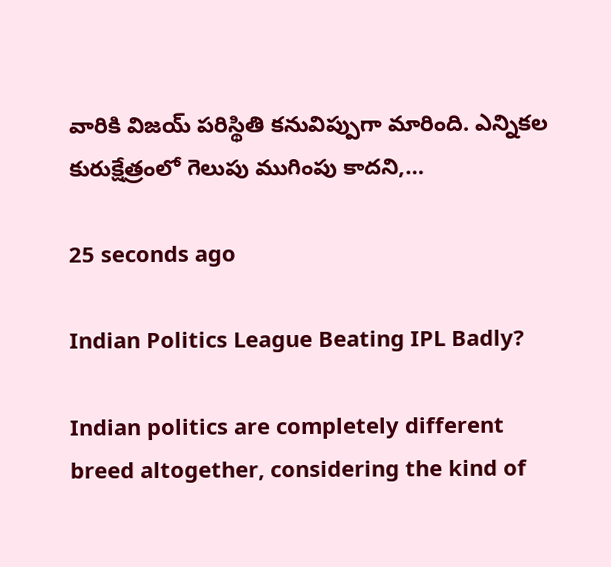వారికి విజయ్ పరిస్థితి కనువిప్పుగా మారింది. ఎన్నికల కురుక్షేత్రంలో గెలుపు ముగింపు కాదని,…

25 seconds ago

Indian Politics League Beating IPL Badly?

Indian politics are completely different breed altogether, considering the kind of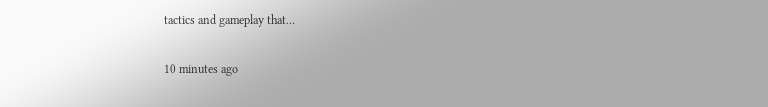tactics and gameplay that…

10 minutes ago